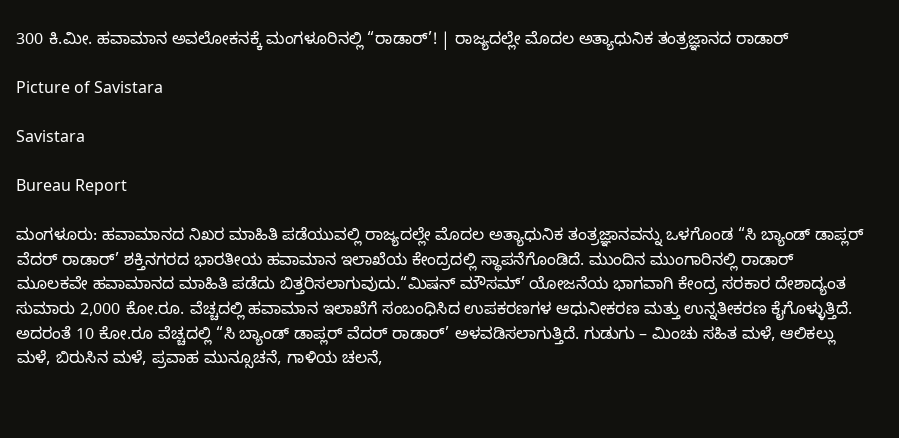300 ಕಿ.ಮೀ. ಹವಾಮಾನ ಅವಲೋಕನಕ್ಕೆ ಮಂಗಳೂರಿನಲ್ಲಿ “ರಾಡಾರ್‌’! | ರಾಜ್ಯದಲ್ಲೇ ಮೊದಲ ಅತ್ಯಾಧುನಿಕ ತಂತ್ರಜ್ಞಾನದ ರಾಡಾರ್‌

Picture of Savistara

Savistara

Bureau Report

ಮಂಗಳೂರು: ಹವಾಮಾನದ ನಿಖರ ಮಾಹಿತಿ ಪಡೆಯುವಲ್ಲಿ ರಾಜ್ಯದಲ್ಲೇ ಮೊದಲ ಅತ್ಯಾಧುನಿಕ ತಂತ್ರಜ್ಞಾನವನ್ನು ಒಳಗೊಂಡ “ಸಿ ಬ್ಯಾಂಡ್‌ ಡಾಪ್ಲರ್‌ ವೆದರ್‌ ರಾಡಾರ್‌’ ಶಕ್ತಿನಗರದ ಭಾರತೀಯ ಹವಾಮಾನ ಇಲಾಖೆಯ ಕೇಂದ್ರದಲ್ಲಿ ಸ್ಥಾಪನೆಗೊಂಡಿದೆ. ಮುಂದಿನ ಮುಂಗಾರಿನಲ್ಲಿ ರಾಡಾರ್‌ ಮೂಲಕವೇ ಹವಾಮಾನದ ಮಾಹಿತಿ ಪಡೆದು ಬಿತ್ತರಿಸಲಾಗುವುದು.“ಮಿಷನ್‌ ಮೌಸಮ್‌’ ಯೋಜನೆಯ ಭಾಗವಾಗಿ ಕೇಂದ್ರ ಸರಕಾರ ದೇಶಾದ್ಯಂತ ಸುಮಾರು 2,000 ಕೋ.ರೂ. ವೆಚ್ಚದಲ್ಲಿ ಹವಾಮಾನ ಇಲಾಖೆಗೆ ಸಂಬಂಧಿಸಿದ ಉಪಕರಣಗಳ ಆಧುನೀಕರಣ ಮತ್ತು ಉನ್ನತೀಕರಣ ಕೈಗೊಳ್ಳುತ್ತಿದೆ. ಅದರಂತೆ 10 ಕೋ.ರೂ ವೆಚ್ಚದಲ್ಲಿ “ಸಿ ಬ್ಯಾಂಡ್‌ ಡಾಪ್ಲರ್‌ ವೆದರ್‌ ರಾಡಾರ್‌’ ಅಳವಡಿಸಲಾಗುತ್ತಿದೆ. ಗುಡುಗು – ಮಿಂಚು ಸಹಿತ ಮಳೆ, ಆಲಿಕಲ್ಲು ಮಳೆ, ಬಿರುಸಿನ ಮಳೆ, ಪ್ರವಾಹ ಮುನ್ಸೂಚನೆ, ಗಾಳಿಯ ಚಲನೆ,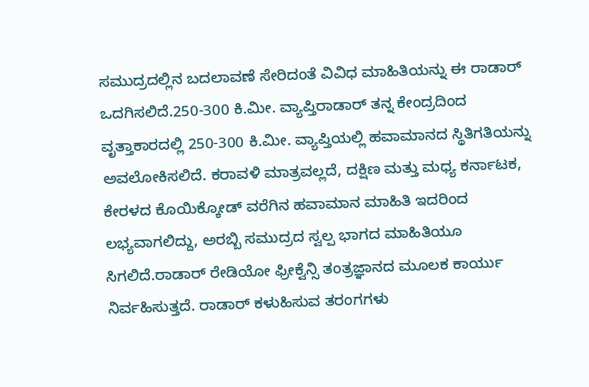ಸಮುದ್ರದಲ್ಲಿನ ಬದಲಾವಣೆ ಸೇರಿದಂತೆ ವಿವಿಧ ಮಾಹಿತಿಯನ್ನು ಈ ರಾಡಾರ್‌ ಒದಗಿಸಲಿದೆ.250-300 ಕಿ.ಮೀ. ವ್ಯಾಪ್ತಿರಾಡಾರ್‌ ತನ್ನ ಕೇಂದ್ರದಿಂದ ವೃತ್ತಾಕಾರದಲ್ಲಿ 250-300 ಕಿ.ಮೀ. ವ್ಯಾಪ್ತಿಯಲ್ಲಿ ಹವಾಮಾನದ ಸ್ಥಿತಿಗತಿಯನ್ನು ಅವಲೋಕಿಸಲಿದೆ. ಕರಾವಳಿ ಮಾತ್ರವಲ್ಲದೆ, ದಕ್ಷಿಣ ಮತ್ತು ಮಧ್ಯ ಕರ್ನಾಟಕ, ಕೇರಳದ ಕೊಯಿಕ್ಕೋಡ್‌ ವರೆಗಿನ ಹವಾಮಾನ ಮಾಹಿತಿ ಇದರಿಂದ ಲಭ್ಯವಾಗಲಿದ್ದು, ಅರಬ್ಬಿ ಸಮುದ್ರದ ಸ್ವಲ್ಪ ಭಾಗದ ಮಾಹಿತಿಯೂ ಸಿಗಲಿದೆ.ರಾಡಾರ್‌ ರೇಡಿಯೋ ಫ್ರೀಕ್ವೆನ್ಸಿ ತಂತ್ರಜ್ಞಾನದ ಮೂಲಕ ಕಾರ್ಯು ನಿರ್ವಹಿಸುತ್ತದೆ. ರಾಡಾರ್‌ ಕಳುಹಿಸುವ ತರಂಗಗಳು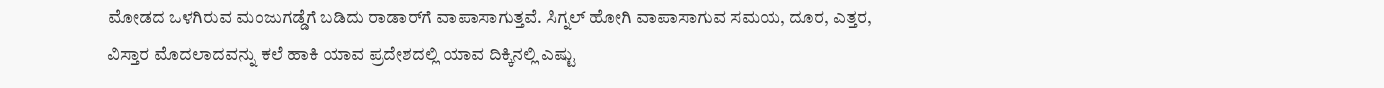ಮೋಡದ ಒಳಗಿರುವ ಮಂಜುಗಡ್ಡೆಗೆ ಬಡಿದು ರಾಡಾರ್‌ಗೆ ವಾಪಾಸಾಗುತ್ತವೆ. ಸಿಗ್ನಲ್‌ ಹೋಗಿ ವಾಪಾಸಾಗುವ ಸಮಯ, ದೂರ, ಎತ್ತರ, ವಿಸ್ತಾರ ಮೊದಲಾದವನ್ನು ಕಲೆ ಹಾಕಿ ಯಾವ ಪ್ರದೇಶದಲ್ಲಿ ಯಾವ ದಿಕ್ಕಿನಲ್ಲಿ ಎಷ್ಟು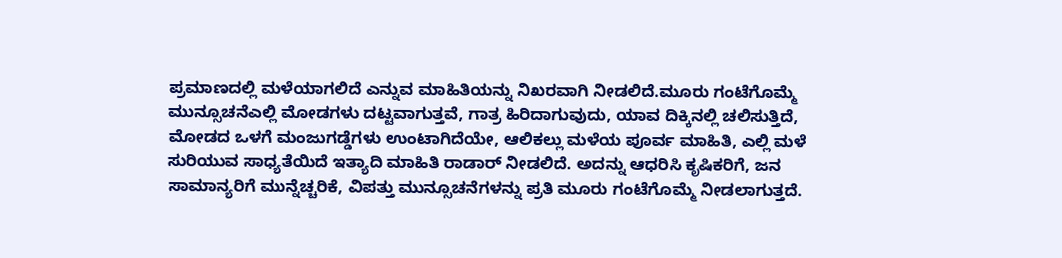ಪ್ರಮಾಣದಲ್ಲಿ ಮಳೆಯಾಗಲಿದೆ ಎನ್ನುವ ಮಾಹಿತಿಯನ್ನು ನಿಖರವಾಗಿ ನೀಡಲಿದೆ.ಮೂರು ಗಂಟೆಗೊಮ್ಮೆ ಮುನ್ಸೂಚನೆಎಲ್ಲಿ ಮೋಡಗಳು ದಟ್ಟವಾಗುತ್ತವೆ, ಗಾತ್ರ ಹಿರಿದಾಗುವುದು, ಯಾವ ದಿಕ್ಕಿನಲ್ಲಿ ಚಲಿಸುತ್ತಿದೆ, ಮೋಡದ ಒಳಗೆ ಮಂಜುಗಡ್ಡೆಗಳು ಉಂಟಾಗಿದೆಯೇ, ಆಲಿಕಲ್ಲು ಮಳೆಯ ಪೂರ್ವ ಮಾಹಿತಿ, ಎಲ್ಲಿ ಮಳೆ ಸುರಿಯುವ ಸಾಧ್ಯತೆಯಿದೆ ಇತ್ಯಾದಿ ಮಾಹಿತಿ ರಾಡಾರ್‌ ನೀಡಲಿದೆ. ಅದನ್ನು ಆಧರಿಸಿ ಕೃಷಿಕರಿಗೆ, ಜನ ಸಾಮಾನ್ಯರಿಗೆ ಮುನ್ನೆಚ್ಚರಿಕೆ, ವಿಪತ್ತು ಮುನ್ಸೂಚನೆಗಳನ್ನು ಪ್ರತಿ ಮೂರು ಗಂಟೆಗೊಮ್ಮೆ ನೀಡಲಾಗುತ್ತದೆ.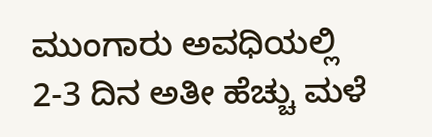ಮುಂಗಾರು ಅವಧಿಯಲ್ಲಿ 2-3 ದಿನ ಅತೀ ಹೆಚ್ಚು ಮಳೆ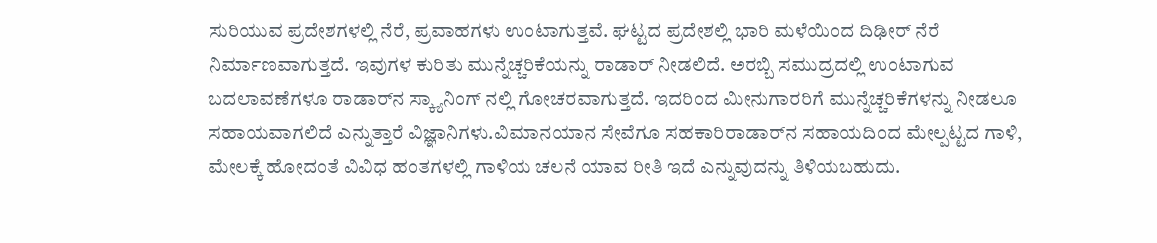ಸುರಿಯುವ ಪ್ರದೇಶಗಳಲ್ಲಿ ನೆರೆ, ಪ್ರವಾಹಗಳು ಉಂಟಾಗುತ್ತವೆ. ಘಟ್ಟದ ಪ್ರದೇಶಲ್ಲಿ ಭಾರಿ ಮಳೆಯಿಂದ ದಿಢೀರ್‌ ನೆರೆ ನಿರ್ಮಾಣವಾಗುತ್ತದೆ. ಇವುಗಳ ಕುರಿತು ಮುನ್ನೆಚ್ಚರಿಕೆಯನ್ನು ರಾಡಾರ್‌ ನೀಡಲಿದೆ. ಅರಬ್ಬಿ ಸಮುದ್ರದಲ್ಲಿ ಉಂಟಾಗುವ ಬದಲಾವಣೆಗಳೂ ರಾಡಾರ್‌ನ ಸ್ಕ್ಯಾನಿಂಗ್ ನಲ್ಲಿ ಗೋಚರವಾಗುತ್ತದೆ. ಇದರಿಂದ ಮೀನುಗಾರರಿಗೆ ಮುನ್ನೆಚ್ಚರಿಕೆಗಳನ್ನು ನೀಡಲೂ ಸಹಾಯವಾಗಲಿದೆ ಎನ್ನುತ್ತಾರೆ ವಿಜ್ಞಾನಿಗಳು.ವಿಮಾನಯಾನ ಸೇವೆಗೂ ಸಹಕಾರಿರಾಡಾರ್‌ನ ಸಹಾಯದಿಂದ ಮೇಲ್ಪಟ್ಟದ ಗಾಳಿ, ಮೇಲಕ್ಕೆ ಹೋದಂತೆ ವಿವಿಧ ಹಂತಗಳಲ್ಲಿ ಗಾಳಿಯ ಚಲನೆ ಯಾವ ರೀತಿ ಇದೆ ಎನ್ನುವುದನ್ನು ತಿಳಿಯಬಹುದು.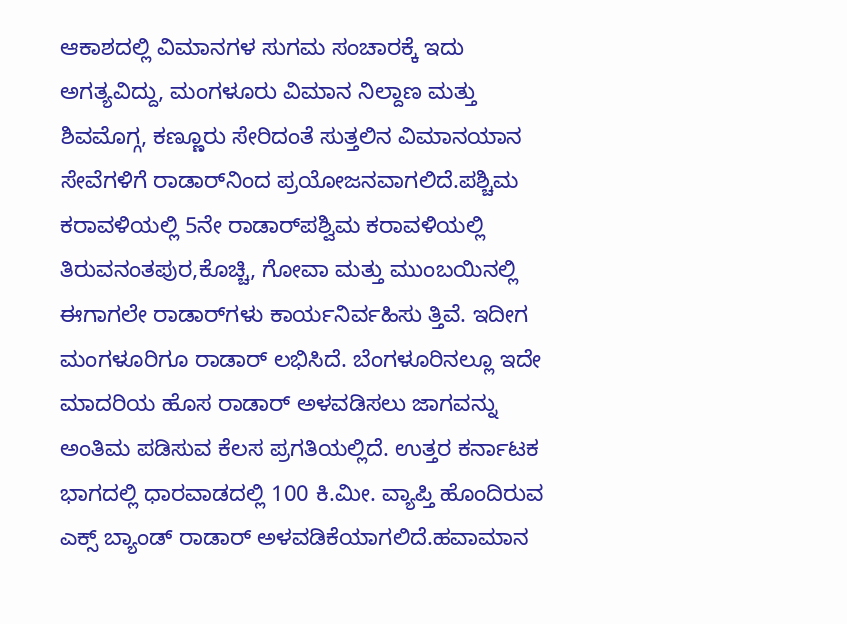ಆಕಾಶದಲ್ಲಿ ವಿಮಾನಗಳ ಸುಗಮ ಸಂಚಾರಕ್ಕೆ ಇದು ಅಗತ್ಯವಿದ್ದು, ಮಂಗಳೂರು ವಿಮಾನ ನಿಲ್ದಾಣ ಮತ್ತು ಶಿವಮೊಗ್ಗ, ಕಣ್ಣೂರು ಸೇರಿದಂತೆ ಸುತ್ತಲಿನ ವಿಮಾನಯಾನ ಸೇವೆಗಳಿಗೆ ರಾಡಾರ್‌ನಿಂದ ಪ್ರಯೋಜನವಾಗಲಿದೆ.ಪಶ್ಚಿಮ ಕರಾವಳಿಯಲ್ಲಿ 5ನೇ ರಾಡಾರ್‌ಪಶ್ವಿ‌ಮ ಕರಾವಳಿಯಲ್ಲಿ ತಿರುವನಂತಪುರ,ಕೊಚ್ಚಿ, ಗೋವಾ ಮತ್ತು ಮುಂಬಯಿನಲ್ಲಿ ಈಗಾಗಲೇ ರಾಡಾರ್‌ಗಳು ಕಾರ್ಯನಿರ್ವಹಿಸು ತ್ತಿವೆ. ಇದೀಗ ಮಂಗಳೂರಿಗೂ ರಾಡಾರ್‌ ಲಭಿಸಿದೆ. ಬೆಂಗಳೂರಿನಲ್ಲೂ ಇದೇ ಮಾದರಿಯ ಹೊಸ ರಾಡಾರ್‌ ಅಳವಡಿಸಲು ಜಾಗವನ್ನು ಅಂತಿಮ ಪಡಿಸುವ ಕೆಲಸ ಪ್ರಗತಿಯಲ್ಲಿದೆ. ಉತ್ತರ ಕರ್ನಾಟಕ ಭಾಗದಲ್ಲಿ ಧಾರವಾಡದಲ್ಲಿ 100 ಕಿ.ಮೀ. ವ್ಯಾಪ್ತಿ ಹೊಂದಿರುವ ಎಕ್ಸ್‌ ಬ್ಯಾಂಡ್‌ ರಾಡಾರ್‌ ಅಳವಡಿಕೆಯಾಗಲಿದೆ.ಹವಾಮಾನ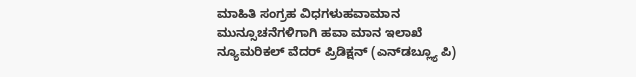ಮಾಹಿತಿ ಸಂಗ್ರಹ ವಿಧಗಳುಹವಾಮಾನ ಮುನ್ಸೂಚನೆಗಳಿಗಾಗಿ ಹವಾ ಮಾನ ಇಲಾಖೆ ನ್ಯೂಮರಿಕಲ್‌ ವೆದರ್‌ ಪ್ರಿಡಿಕ್ಷನ್‌ (ಎನ್‌ಡಬ್ಲ್ಯೂ ಪಿ)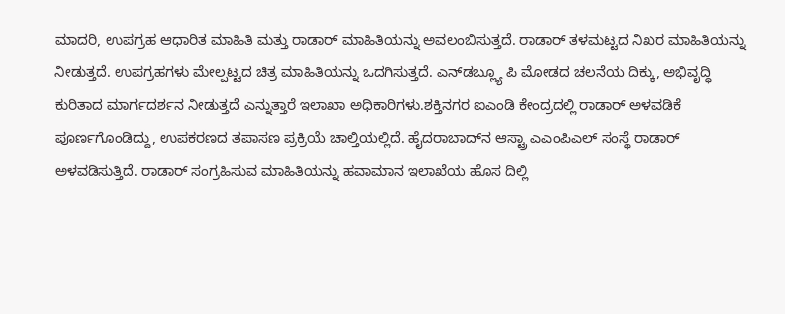ಮಾದರಿ, ಉಪಗ್ರಹ ಆಧಾರಿತ ಮಾಹಿತಿ ಮತ್ತು ರಾಡಾರ್‌ ಮಾಹಿತಿಯನ್ನು ಅವಲಂಬಿಸುತ್ತದೆ. ರಾಡಾರ್‌ ತಳಮಟ್ಟದ ನಿಖರ ಮಾಹಿತಿಯನ್ನು ನೀಡುತ್ತದೆ. ಉಪಗ್ರಹಗಳು ಮೇಲ್ಪಟ್ಟದ ಚಿತ್ರ ಮಾಹಿತಿಯನ್ನು ಒದಗಿಸುತ್ತದೆ. ಎನ್‌ಡಬ್ಲ್ಯೂ ಪಿ ಮೋಡದ ಚಲನೆಯ ದಿಕ್ಕು, ಅಭಿವೃದ್ಧಿ ಕುರಿತಾದ ಮಾರ್ಗದರ್ಶನ ನೀಡುತ್ತದೆ ಎನ್ನುತ್ತಾರೆ ಇಲಾಖಾ ಅಧಿಕಾರಿಗಳು.ಶಕ್ತಿನಗರ ಐಎಂಡಿ ಕೇಂದ್ರದಲ್ಲಿ ರಾಡಾರ್‌ ಅಳವಡಿಕೆ ಪೂರ್ಣಗೊಂಡಿದ್ದು, ಉಪಕರಣದ ತಪಾಸಣ ಪ್ರಕ್ರಿಯೆ ಚಾಲ್ತಿಯಲ್ಲಿದೆ. ಹೈದರಾಬಾದ್‌ನ ಆಸ್ಟ್ರಾ ಎಎಂಪಿಎಲ್‌ ಸಂಸ್ಥೆ ರಾಡಾರ್‌ ಅಳವಡಿಸುತ್ತಿದೆ. ರಾಡಾರ್‌ ಸಂಗ್ರಹಿಸುವ ಮಾಹಿತಿಯನ್ನು ಹವಾಮಾನ ಇಲಾಖೆಯ ಹೊಸ ದಿಲ್ಲಿ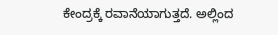ಕೇಂದ್ರಕ್ಕೆ ರವಾನೆಯಾಗುತ್ತದೆ. ಅಲ್ಲಿಂದ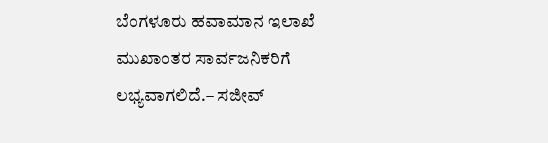ಬೆಂಗಳೂರು ಹವಾಮಾನ ಇಲಾಖೆ ಮುಖಾಂತರ ಸಾರ್ವಜನಿಕರಿಗೆ ಲಭ್ಯವಾಗಲಿದೆ.– ಸಜೀವ್‌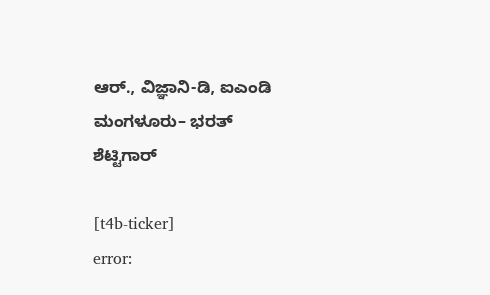ಆರ್‌., ವಿಜ್ಞಾನಿ-ಡಿ, ಐಎಂಡಿ ಮಂಗಳೂರು– ಭರತ್‌ ಶೆಟ್ಟಿಗಾರ್‌

[t4b-ticker]
error: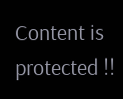Content is protected !!